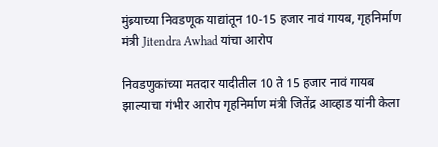मुंब्र्याच्या निवडणूक याद्यांतून 10-15 हजार नावं गायब, गृहनिर्माण मंत्री Jitendra Awhad यांचा आरोप

निवडणुकांच्या मतदार यादीतील 10 ते 15 हजार नावं गायब झाल्याचा गंभीर आरोप गृहनिर्माण मंत्री जितेंद्र आव्हाड यांनी केला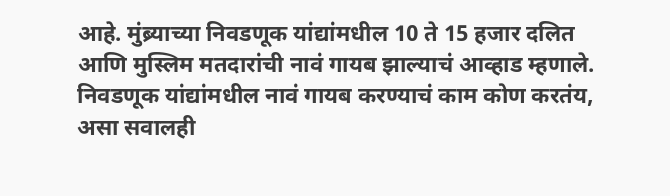आहे. मुंब्र्याच्या निवडणूक यांद्यांमधील 10 ते 15 हजार दलित आणि मुस्लिम मतदारांची नावं गायब झाल्याचं आव्हाड म्हणाले. निवडणूक यांद्यांमधील नावं गायब करण्याचं काम कोण करतंय, असा सवालही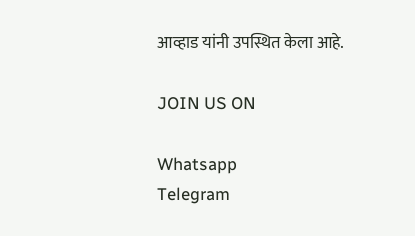आव्हाड यांनी उपस्थित केला आहे.

JOIN US ON

Whatsapp
Telegram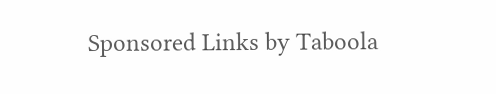Sponsored Links by Taboola